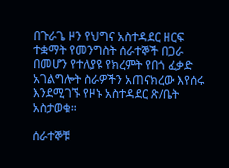በጉራጌ ዞን የህግና አስተዳደር ዘርፍ ተቋማት የመንግስት ሰራተኞች በጋራ በመሆን የተለያዩ የክረምት የበጎ ፈቃድ አገልግሎት ስራዎችን አጠናክረው እየሰሩ እንደሚገኙ የዞኑ አስተዳደር ጽ/ቤት አስታወቁ።

ሰራተኞቹ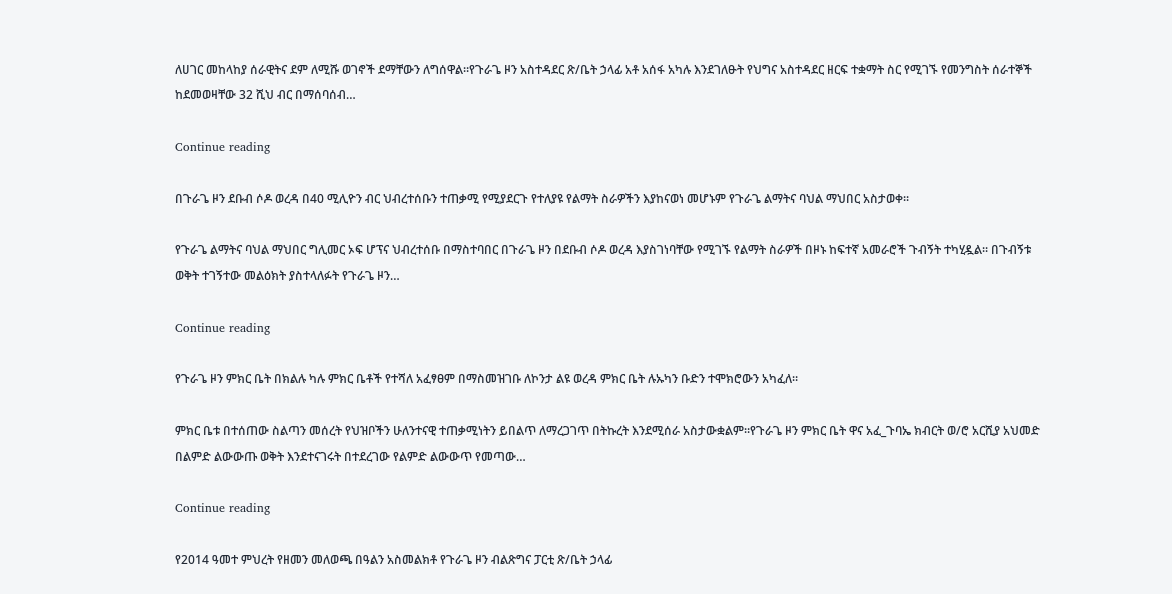ለሀገር መከላከያ ሰራዊትና ደም ለሚሹ ወገኖች ደማቸውን ለግሰዋል።የጉራጌ ዞን አስተዳደር ጽ/ቤት ኃላፊ አቶ አሰፋ አካሉ እንደገለፁት የህግና አስተዳደር ዘርፍ ተቋማት ስር የሚገኙ የመንግስት ሰራተኞች ከደመወዛቸው 32 ሺህ ብር በማሰባሰብ…

Continue reading

በጉራጌ ዞን ደቡብ ሶዶ ወረዳ በ40 ሚሊዮን ብር ህብረተሰቡን ተጠቃሚ የሚያደርጉ የተለያዩ የልማት ስራዎችን እያከናወነ መሆኑም የጉራጌ ልማትና ባህል ማህበር አስታወቀ፡፡

የጉራጌ ልማትና ባህል ማህበር ግሊመር ኦፍ ሆፕና ህብረተሰቡ በማስተባበር በጉራጌ ዞን በደቡብ ሶዶ ወረዳ እያስገነባቸው የሚገኙ የልማት ስራዎች በዞኑ ከፍተኛ አመራሮች ጉብኝት ተካሂዷል፡፡ በጉብኝቱ ወቅት ተገኝተው መልዕክት ያስተላለፉት የጉራጌ ዞን…

Continue reading

የጉራጌ ዞን ምክር ቤት በክልሉ ካሉ ምክር ቤቶች የተሻለ አፈፃፀም በማስመዝገቡ ለኮንታ ልዩ ወረዳ ምክር ቤት ሉኡካን ቡድን ተሞክሮውን አካፈለ።

ምክር ቤቱ በተሰጠው ስልጣን መሰረት የህዝቦችን ሁለንተናዊ ተጠቃሚነትን ይበልጥ ለማረጋገጥ በትኩረት እንደሚሰራ አስታውቋልም።የጉራጌ ዞን ምክር ቤት ዋና አፈ_ጉባኤ ክብርት ወ/ሮ አርሺያ አህመድ በልምድ ልውውጡ ወቅት እንደተናገሩት በተደረገው የልምድ ልውውጥ የመጣው…

Continue reading

የ2014 ዓመተ ምህረት የዘመን መለወጫ በዓልን አስመልክቶ የጉራጌ ዞን ብልጽግና ፓርቲ ጽ/ቤት ኃላፊ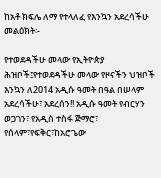ከአቶ ክፍሌ ለማ የተላለፈ የእንኳን አደረሳችሁ መልዕክት፡-

የተወደዳችሁ መላው የኢትዮጵያ ሕዝቦች፤የተወደዳችሁ መላው የዞናችን ህዝቦች እንኳን ለ2014 አዲሱ ዓመት በዓል በሠላም አደረሳችሁ፣ አደረሰን!! አዲሱ ዓመት የብርሃን ወጋገን፣ የአዲስ ተስፋ ጅማሮ፣ የሰላም፣የፍቅር፣ከአሮጌው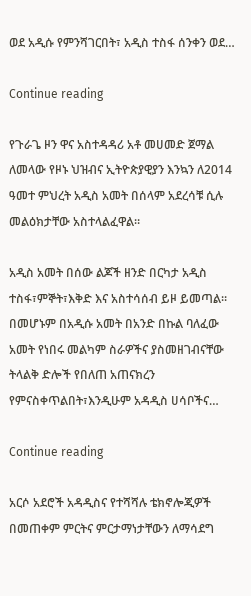ወደ አዲሱ የምንሻገርበት፣ አዲስ ተስፋ ሰንቀን ወደ…

Continue reading

የጉራጌ ዞን ዋና አስተዳዳሪ አቶ መሀመድ ጀማል ለመላው የዞኑ ህዝብና ኢትዮጵያዊያን እንኳን ለ2014 ዓመተ ምህረት አዲስ አመት በሰላም አደረሳቹ ሲሉ መልዕክታቸው አስተላልፈዋል።

አዲስ አመት በሰው ልጆች ዘንድ በርካታ አዲስ ተስፋ፣ምኞት፣እቅድ እና አስተሳሰብ ይዞ ይመጣል። በመሆኑም በአዲሱ አመት በአንድ በኩል ባለፈው አመት የነበሩ መልካም ስራዎችና ያስመዘገብናቸው ትላልቅ ድሎች የበለጠ አጠናክረን የምናስቀጥልበት፣እንዲሁም አዳዲስ ሀሳቦችና…

Continue reading

አርሶ አደሮች አዳዲስና የተሻሻሉ ቴክኖሎጂዎች በመጠቀም ምርትና ምርታማነታቸውን ለማሳደግ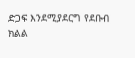ድጋፍ እንደሚያደርግ የደቡብ ክልል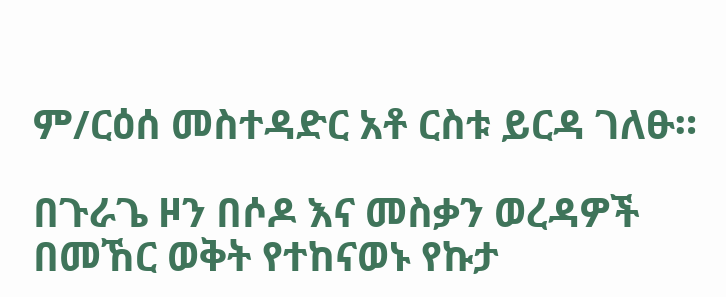ም/ርዕሰ መስተዳድር አቶ ርስቱ ይርዳ ገለፁ።

በጉራጌ ዞን በሶዶ እና መስቃን ወረዳዎች በመኸር ወቅት የተከናወኑ የኩታ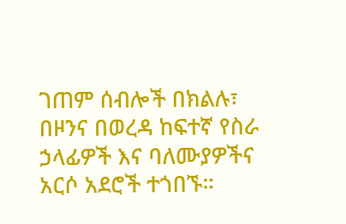ገጠም ሰብሎች በክልሉ፣ በዞንና በወረዳ ከፍተኛ የስራ ኃላፊዎች እና ባለሙያዎችና አርሶ አደሮች ተጎበኙ።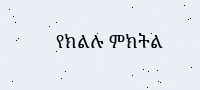የክልሉ ምክትል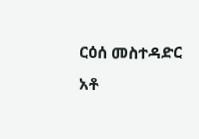ርዕሰ መስተዳድር አቶ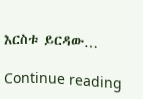እርስቱ ይርዳው…

Continue reading